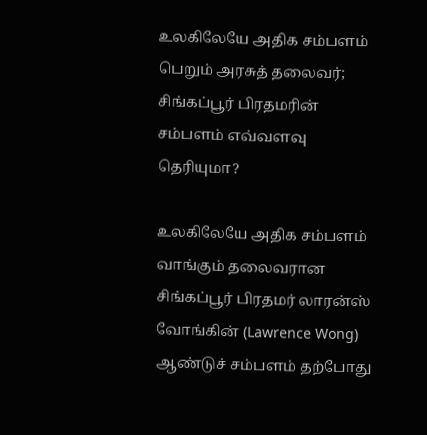உலகிலேயே அதிக சம்பளம் பெறும் அரசுத் தலைவர்; சிங்கப்பூர் பிரதமரின் சம்பளம் எவ்வளவு தெரியுமா?

உலகிலேயே அதிக சம்பளம் வாங்கும் தலைவரான சிங்கப்பூர் பிரதமர் லாரன்ஸ் வோங்கின் (Lawrence Wong) ஆண்டுச் சம்பளம் தற்போது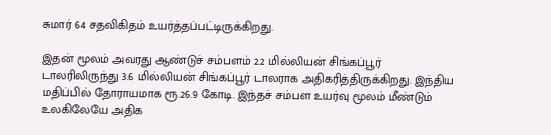சுமார் 64 சதவிகிதம் உயர்த்தப்பட்டிருக்கிறது.

இதன் மூலம் அவரது ஆண்டுச் சம்பளம் 2.2 மில்லியன் சிங்கப்பூர் டாலரிலிருந்து 3.6 மில்லியன் சிங்கப்பூர் டாலராக அதிகரித்திருக்கிறது. இந்திய மதிப்பில் தோராயமாக ரூ.26.9 கோடி. இந்தச் சம்பள உயர்வு மூலம் மீண்டும் உலகிலேயே அதிக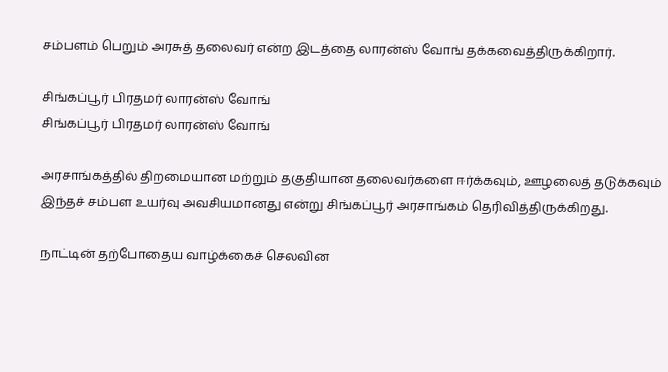சம்பளம் பெறும் அரசுத் தலைவர் என்ற இடத்தை லாரன்ஸ் வோங் தக்கவைத்திருக்கிறார்.

சிங்கப்பூர் பிரதமர் லாரன்ஸ் வோங்
சிங்கப்பூர் பிரதமர் லாரன்ஸ் வோங்

அரசாங்கத்தில் திறமையான மற்றும் தகுதியான தலைவர்களை ஈர்க்கவும், ஊழலைத் தடுக்கவும் இந்தச் சம்பள உயர்வு அவசியமானது என்று சிங்கப்பூர் அரசாங்கம் தெரிவித்திருக்கிறது.

நாட்டின் தற்போதைய வாழ்க்கைச் செலவின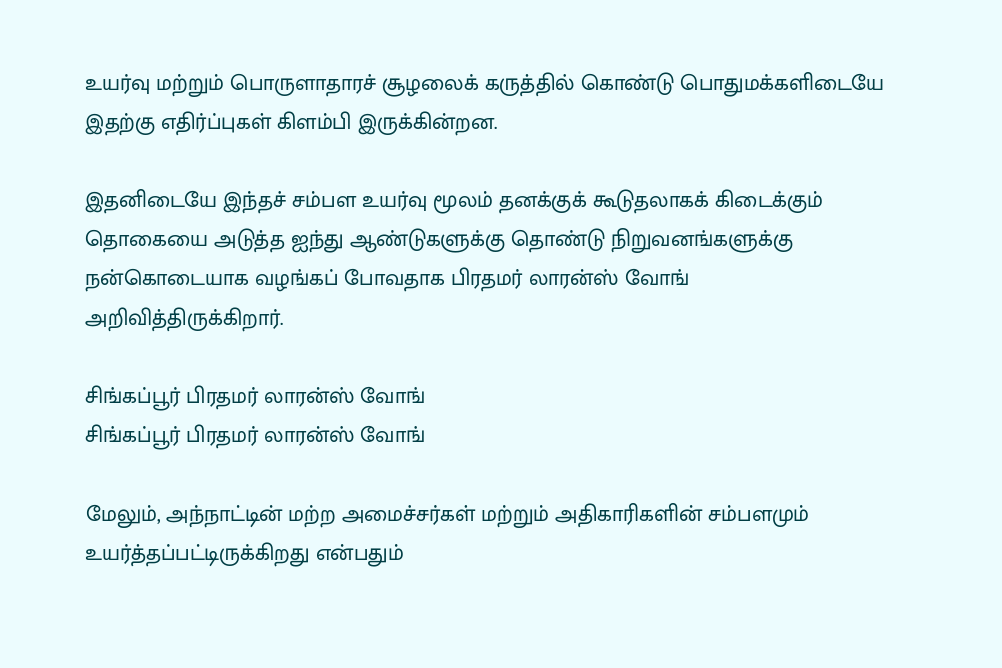உயர்வு மற்றும் பொருளாதாரச் சூழலைக் கருத்தில் கொண்டு பொதுமக்களிடையே இதற்கு எதிர்ப்புகள் கிளம்பி இருக்கின்றன.

இதனிடையே இந்தச் சம்பள உயர்வு மூலம் தனக்குக் கூடுதலாகக் கிடைக்கும் தொகையை அடுத்த ஐந்து ஆண்டுகளுக்கு தொண்டு நிறுவனங்களுக்கு நன்கொடையாக வழங்கப் போவதாக பிரதமர் லாரன்ஸ் வோங் அறிவித்திருக்கிறார்.

சிங்கப்பூர் பிரதமர் லாரன்ஸ் வோங்
சிங்கப்பூர் பிரதமர் லாரன்ஸ் வோங்

மேலும், அந்நாட்டின் மற்ற அமைச்சர்கள் மற்றும் அதிகாரிகளின் சம்பளமும் உயர்த்தப்பட்டிருக்கிறது என்பதும்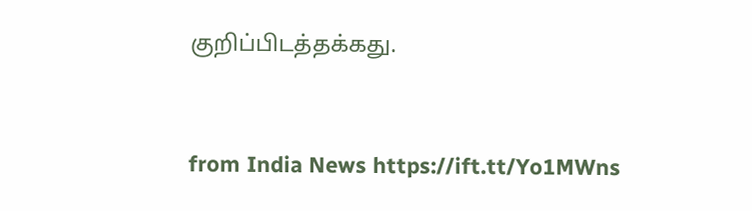குறிப்பிடத்தக்கது.



from India News https://ift.tt/Yo1MWns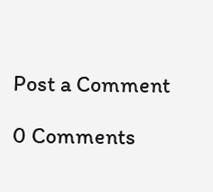Post a Comment

0 Comments